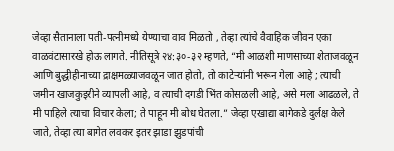जेव्हा सैतानाला पती-पत्नीमध्ये येण्याचा वाव मिळतो , तेव्हा त्यांचे वैवाहिक जीवन एका वाळवंटासारखे होऊ लागते. नीतिसूत्रे २४:३०-३२ म्हणते, “मी आळशी माणसाच्या शेताजवळून आणि बुद्धीहीनाच्या द्राक्षमळ्याजवळून जात होतो, तो काटेऱ्यांनी भरून गेला आहे ; त्याची जमीन खाजकुइरीने व्यापली आहे, व त्याची दगडी भिंत कोसळली आहे, असे मला आढळले, ते मी पाहिले त्याचा विचार केला; ते पाहून मी बोध घेतला.” जेव्हा एखाद्या बागेकडे दुर्लक्ष केले जाते, तेव्हा त्या बागेत लवकर इतर झाडा झुडपांची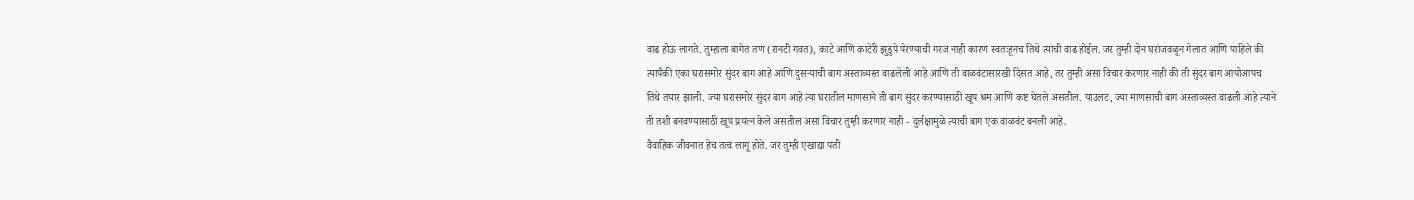वाढ होऊ लागते. तुम्हाला बागेत तण (रानटी गवत), काटे आणि काटेरी झुडुपे पेरण्याची गरज नाही कारण स्वतःहूनच तिथे त्यांची वाढ होईल. जर तुम्ही दोन घरांजवळून गेलात आणि पाहिले की त्यापैकी एका घरासमोर सुंदर बाग आहे आणि दुसऱ्याची बाग अस्ताव्यस्त वाढलेली आहे आणि ती वाळवंटासारखी दिसत आहे, तर तुम्ही असा विचार करणार नाही की ती सुंदर बाग आपोआपच तिथे तयार झाली. ज्या घरासमोर सुंदर बाग आहे त्या घरातील माणसाने ती बाग सुंदर करण्यासाठी खूप श्रम आणि कष्ट घेतले असतील. याउलट, ज्या माणसाची बाग अस्ताव्यस्त वाढली आहे त्याने ती तशी बनवण्यासाठी खूप प्रयत्न केले असतील असा विचार तुम्ही करणार नाही - दुर्लक्षामुळे त्याची बाग एक वाळवंट बनली आहे.
वैवाहिक जीवनात हेच तत्व लागू होते. जर तुम्ही एखाद्या पती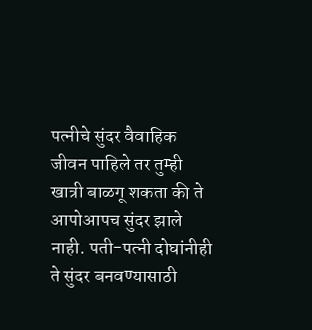पत्नीचे सुंदर वैवाहिक जीवन पाहिले तर तुम्ही खात्री बाळगू शकता की ते आपोआपच सुंदर झाले नाही. पती-पत्नी दोघांनीही ते सुंदर बनवण्यासाठी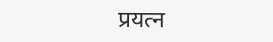प्रयत्न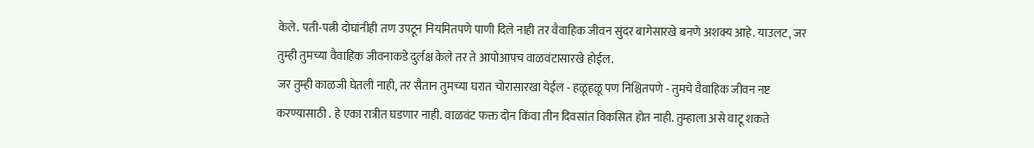केले. पती-पत्नी दोघांनीही तण उपटून नियमितपणे पाणी दिले नाही तर वैवाहिक जीवन सुंदर बागेसारखे बनणे अशक्य आहे. याउलट, जर तुम्ही तुमच्या वैवाहिक जीवनाकडे दुर्लक्ष केले तर ते आपोआपच वाळवंटासारखे होईल.
जर तुम्ही काळजी घेतली नाही, तर सैतान तुमच्या घरात चोरासारखा येईल - हळूहळू पण निश्चितपणे - तुमचे वैवाहिक जीवन नष्ट करण्यासाठी . हे एका रात्रीत घडणार नाही. वाळवंट फक्त दोन किंवा तीन दिवसांत विकसित होत नाही. तुम्हाला असे वाटू शकते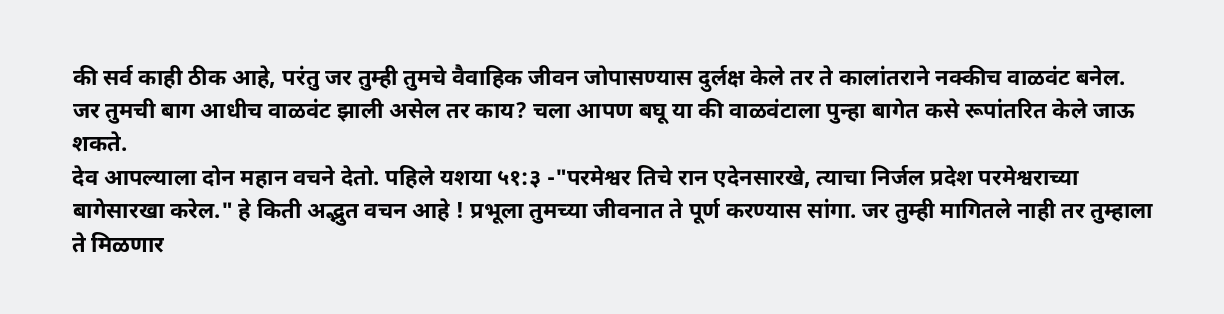की सर्व काही ठीक आहे, परंतु जर तुम्ही तुमचे वैवाहिक जीवन जोपासण्यास दुर्लक्ष केले तर ते कालांतराने नक्कीच वाळवंट बनेल.
जर तुमची बाग आधीच वाळवंट झाली असेल तर काय? चला आपण बघू या की वाळवंटाला पुन्हा बागेत कसे रूपांतरित केले जाऊ शकते.
देव आपल्याला दोन महान वचने देतो. पहिले यशया ५१:३ -"परमेश्वर तिचे रान एदेनसारखे, त्याचा निर्जल प्रदेश परमेश्वराच्या बागेसारखा करेल." हे किती अद्भुत वचन आहे ! प्रभूला तुमच्या जीवनात ते पूर्ण करण्यास सांगा. जर तुम्ही मागितले नाही तर तुम्हाला ते मिळणार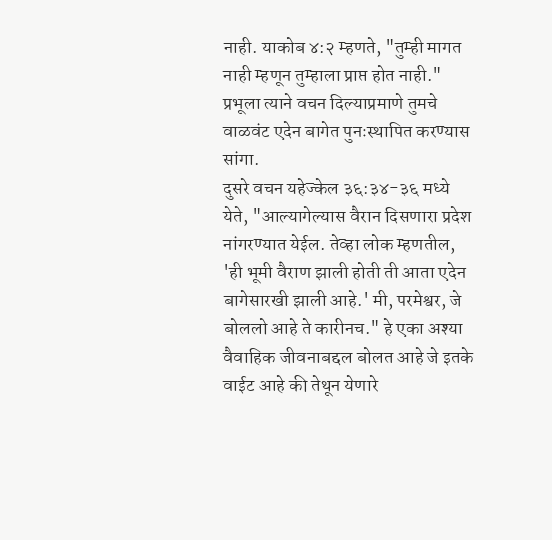नाही. याकोब ४:२ म्हणते, "तुम्ही मागत नाही म्हणून तुम्हाला प्राप्त होत नाही." प्रभूला त्याने वचन दिल्याप्रमाणे तुमचे वाळवंट एदेन बागेत पुनःस्थापित करण्यास सांगा.
दुसरे वचन यहेज्केल ३६:३४-३६ मध्ये येते, "आल्यागेल्यास वैरान दिसणारा प्रदेश नांगरण्यात येईल. तेव्हा लोक म्हणतील, 'ही भूमी वैराण झाली होती ती आता एदेन बागेसारखी झाली आहे.' मी, परमेश्वर, जे बोललो आहे ते कारीनच." हे एका अश्या वैवाहिक जीवनाबद्दल बोलत आहे जे इतके वाईट आहे की तेथून येणारे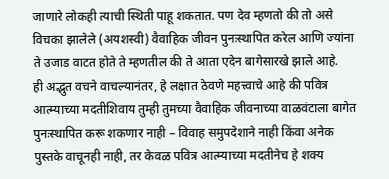जाणारे लोकही त्याची स्थिती पाहू शकतात. पण देव म्हणतो की तो असे विचका झालेले (अयशस्वी) वैवाहिक जीवन पुनःस्थापित करेल आणि ज्यांना ते उजाड वाटत होते ते म्हणतील की ते आता एदेन बागेसारखे झाले आहे.
ही अद्भुत वचने वाचल्यानंतर, हे लक्षात ठेवणे महत्त्वाचे आहे की पवित्र आत्म्याच्या मदतीशिवाय तुम्ही तुमच्या वैवाहिक जीवनाच्या वाळवंटाला बागेत पुनःस्थापित करू शकणार नाही – विवाह समुपदेशाने नाही किंवा अनेक पुस्तके वाचूनही नाही, तर केवळ पवित्र आत्म्याच्या मदतीनेच हे शक्य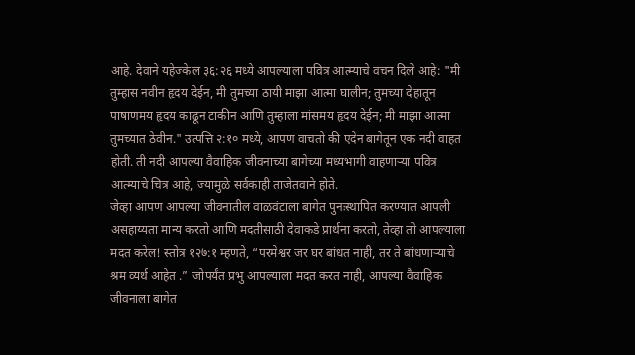आहे. देवाने यहेज्केल ३६:२६ मध्ये आपल्याला पवित्र आत्म्याचे वचन दिले आहे: "मी तुम्हास नवीन हृदय देईन, मी तुमच्या ठायी माझा आत्मा घालीन; तुमच्या देहातून पाषाणमय हृदय काढून टाकीन आणि तुम्हाला मांसमय हृदय देईन; मी माझा आत्मा तुमच्यात ठेवीन." उत्पत्ति २:१० मध्ये, आपण वाचतो की एदेन बागेतून एक नदी वाहत होती. ती नदी आपल्या वैवाहिक जीवनाच्या बागेच्या मध्यभागी वाहणाऱ्या पवित्र आत्म्याचे चित्र आहे, ज्यामुळे सर्वकाही ताजेतवाने होते.
जेव्हा आपण आपल्या जीवनातील वाळवंटाला बागेत पुनःस्थापित करण्यात आपली असहाय्यता मान्य करतो आणि मदतीसाठी देवाकडे प्रार्थना करतो, तेव्हा तो आपल्याला मदत करेल! स्तोत्र १२७:१ म्हणते, “परमेश्वर जर घर बांधत नाही, तर ते बांधणाऱ्याचे श्रम व्यर्थ आहेत .” जोपर्यंत प्रभु आपल्याला मदत करत नाही, आपल्या वैवाहिक जीवनाला बागेत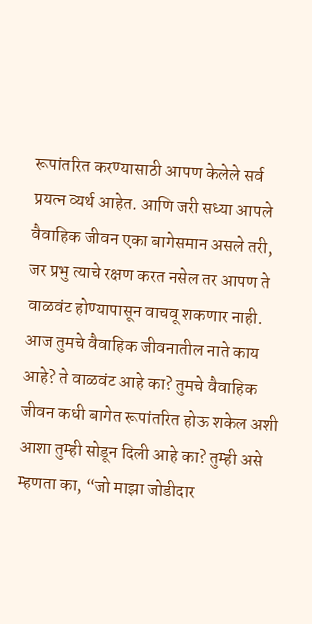रूपांतरित करण्यासाठी आपण केलेले सर्व प्रयत्न व्यर्थ आहेत. आणि जरी सध्या आपले वैवाहिक जीवन एका बागेसमान असले तरी, जर प्रभु त्याचे रक्षण करत नसेल तर आपण ते वाळवंट होण्यापासून वाचवू शकणार नाही.
आज तुमचे वैवाहिक जीवनातील नाते काय आहे? ते वाळवंट आहे का? तुमचे वैवाहिक जीवन कधी बागेत रूपांतरित होऊ शकेल अशी आशा तुम्ही सोडून दिली आहे का? तुम्ही असे म्हणता का, “जो माझा जोडीदार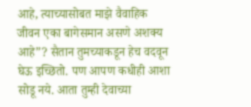आहे, त्याच्यासोबत माझे वैवाहिक जीवन एका बागेसमान असणे अशक्य आहे”? सैतान तुमच्याकडून हेच वदवून घेऊ इच्छितो. पण आपण कधीही आशा सोडू नये. आता तुम्ही देवाच्या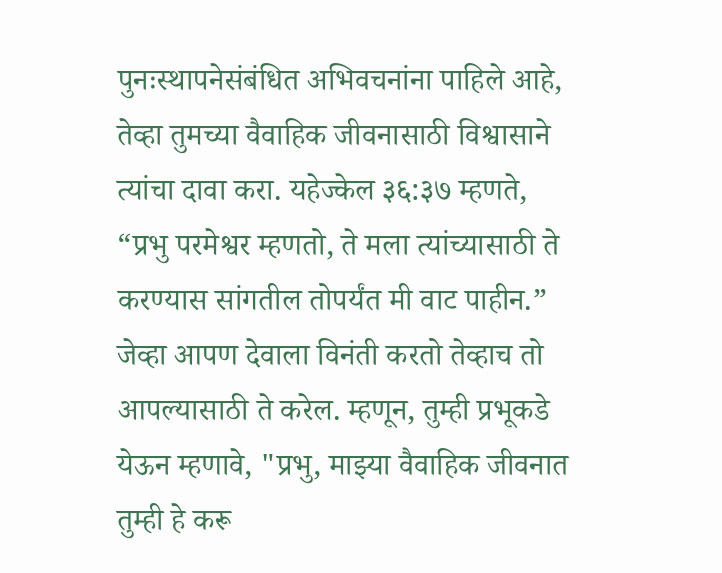पुनःस्थापनेसंबंधित अभिवचनांना पाहिले आहे, तेव्हा तुमच्या वैवाहिक जीवनासाठी विश्वासाने त्यांचा दावा करा. यहेज्केल ३६:३७ म्हणते, “प्रभु परमेश्वर म्हणतो, ते मला त्यांच्यासाठी ते करण्यास सांगतील तोपर्यंत मी वाट पाहीन.” जेव्हा आपण देवाला विनंती करतो तेव्हाच तो आपल्यासाठी ते करेल. म्हणून, तुम्ही प्रभूकडे येऊन म्हणावे, "प्रभु, माझ्या वैवाहिक जीवनात तुम्ही हे करू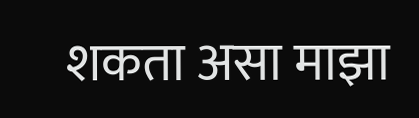शकता असा माझा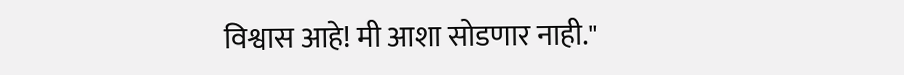विश्वास आहे! मी आशा सोडणार नाही."